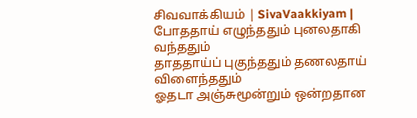சிவவாக்கியம் | SivaVaakkiyam |
போததாய் எழுந்ததும் புனலதாகி வந்ததும்
தாததாய்ப் புகுந்ததும் தணலதாய் விளைந்ததும்
ஓதடா அஞ்சுமூன்றும் ஒன்றதான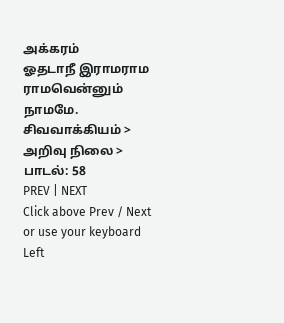அக்கரம்
ஓதடாநீ இராமராம ராமவென்னும் நாமமே.
சிவவாக்கியம் > அறிவு நிலை > பாடல்: 58
PREV | NEXT
Click above Prev / Next or use your keyboard Left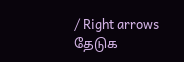/ Right arrows
தேடுக